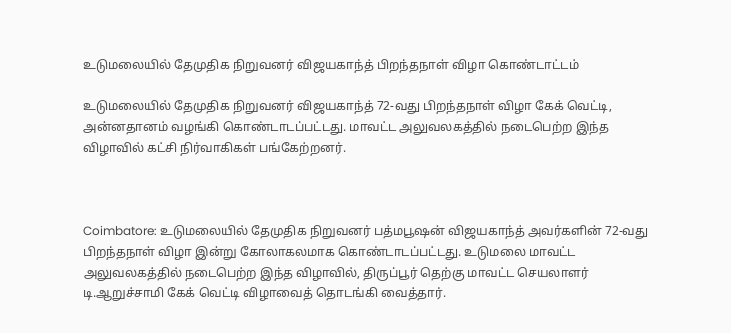உடுமலையில் தேமுதிக நிறுவனர் விஜயகாந்த் பிறந்தநாள் விழா கொண்டாட்டம்

உடுமலையில் தேமுதிக நிறுவனர் விஜயகாந்த் 72-வது பிறந்தநாள் விழா கேக் வெட்டி, அன்னதானம் வழங்கி கொண்டாடப்பட்டது. மாவட்ட அலுவலகத்தில் நடைபெற்ற இந்த விழாவில் கட்சி நிர்வாகிகள் பங்கேற்றனர்.



Coimbatore: உடுமலையில் தேமுதிக நிறுவனர் பத்மபூஷன் விஜயகாந்த் அவர்களின் 72-வது பிறந்தநாள் விழா இன்று கோலாகலமாக கொண்டாடப்பட்டது. உடுமலை மாவட்ட அலுவலகத்தில் நடைபெற்ற இந்த விழாவில், திருப்பூர் தெற்கு மாவட்ட செயலாளர் டி.ஆறுச்சாமி கேக் வெட்டி விழாவைத் தொடங்கி வைத்தார்.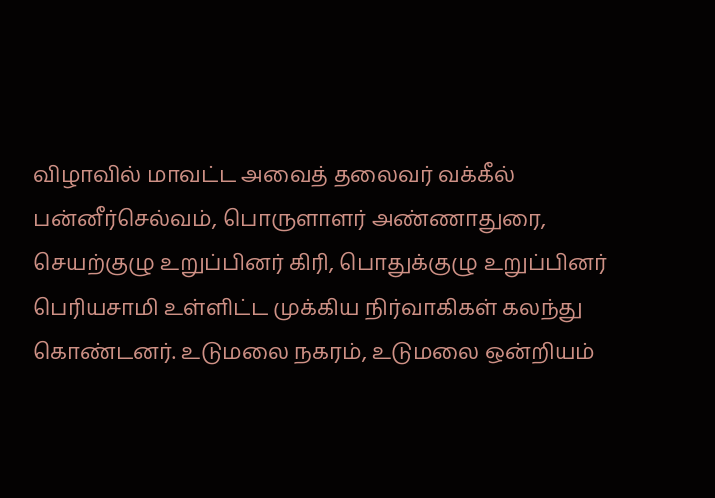விழாவில் மாவட்ட அவைத் தலைவர் வக்கீல் பன்னீர்செல்வம், பொருளாளர் அண்ணாதுரை, செயற்குழு உறுப்பினர் கிரி, பொதுக்குழு உறுப்பினர் பெரியசாமி உள்ளிட்ட முக்கிய நிர்வாகிகள் கலந்து கொண்டனர். உடுமலை நகரம், உடுமலை ஒன்றியம்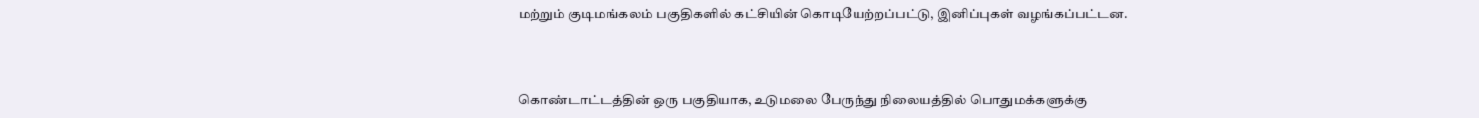மற்றும் குடிமங்கலம் பகுதிகளில் கட்சியின் கொடியேற்றப்பட்டு, இனிப்புகள் வழங்கப்பட்டன.



கொண்டாட்டத்தின் ஒரு பகுதியாக, உடுமலை பேருந்து நிலையத்தில் பொதுமக்களுக்கு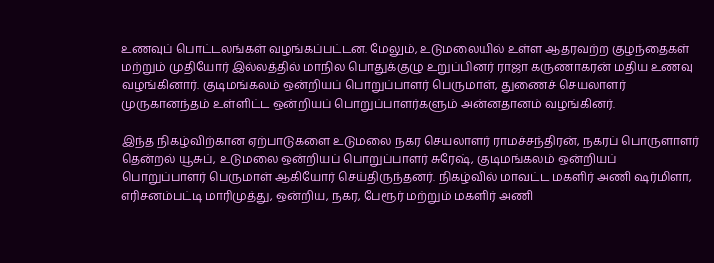உணவுப் பொட்டலங்கள் வழங்கப்பட்டன. மேலும், உடுமலையில் உள்ள ஆதரவற்ற குழந்தைகள் மற்றும் முதியோர் இல்லத்தில் மாநில பொதுக்குழு உறுப்பினர் ராஜா கருணாகரன் மதிய உணவு வழங்கினார். குடிமங்கலம் ஒன்றியப் பொறுப்பாளர் பெருமாள், துணைச் செயலாளர் முருகானந்தம் உள்ளிட்ட ஒன்றியப் பொறுப்பாளர்களும் அன்னதானம் வழங்கினர்.

இந்த நிகழ்விற்கான ஏற்பாடுகளை உடுமலை நகர செயலாளர் ராமச்சந்திரன், நகரப் பொருளாளர் தென்றல் யூசுப், உடுமலை ஒன்றியப் பொறுப்பாளர் சுரேஷ், குடிமங்கலம் ஒன்றியப் பொறுப்பாளர் பெருமாள் ஆகியோர் செய்திருந்தனர். நிகழ்வில் மாவட்ட மகளிர் அணி ஷர்மிளா, எரிசனம்பட்டி மாரிமுத்து, ஒன்றிய, நகர, பேரூர் மற்றும் மகளிர் அணி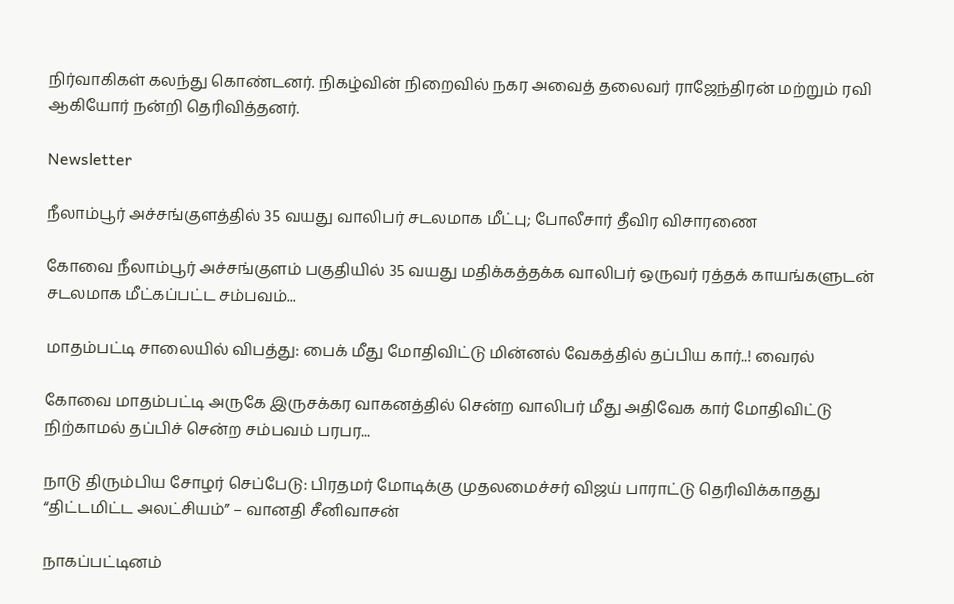நிர்வாகிகள் கலந்து கொண்டனர். நிகழ்வின் நிறைவில் நகர அவைத் தலைவர் ராஜேந்திரன் மற்றும் ரவி ஆகியோர் நன்றி தெரிவித்தனர்.

Newsletter

நீலாம்பூர் அச்சங்குளத்தில் 35 வயது வாலிபர் சடலமாக மீட்பு; போலீசார் தீவிர விசாரணை

கோவை நீலாம்பூர் அச்சங்குளம் பகுதியில் 35 வயது மதிக்கத்தக்க வாலிபர் ஒருவர் ரத்தக் காயங்களுடன் சடலமாக மீட்கப்பட்ட சம்பவம்...

மாதம்பட்டி சாலையில் விபத்து: பைக் மீது மோதிவிட்டு மின்னல் வேகத்தில் தப்பிய கார்..! வைரல்

கோவை மாதம்பட்டி அருகே இருசக்கர வாகனத்தில் சென்ற வாலிபர் மீது அதிவேக கார் மோதிவிட்டு நிற்காமல் தப்பிச் சென்ற சம்பவம் பரபர...

நாடு திரும்பிய சோழர் செப்பேடு: பிரதமர் மோடிக்கு முதலமைச்சர் விஜய் பாராட்டு தெரிவிக்காதது “திட்டமிட்ட அலட்சியம்” – வானதி சீனிவாசன்

நாகப்பட்டினம்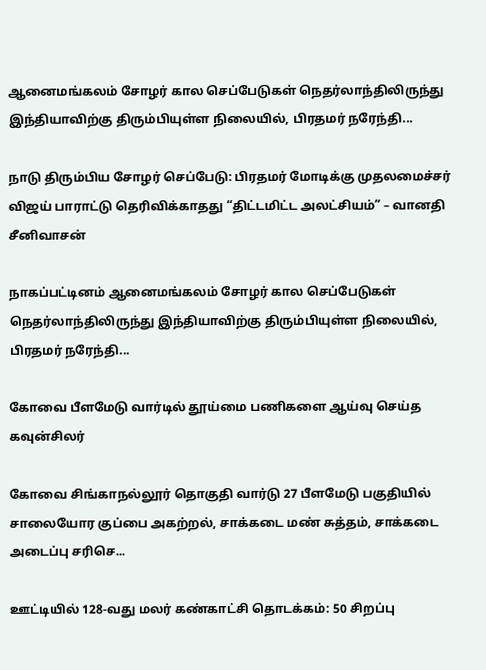ஆனைமங்கலம் சோழர் கால செப்பேடுகள் நெதர்லாந்திலிருந்து இந்தியாவிற்கு திரும்பியுள்ள நிலையில், பிரதமர் நரேந்தி...

நாடு திரும்பிய சோழர் செப்பேடு: பிரதமர் மோடிக்கு முதலமைச்சர் விஜய் பாராட்டு தெரிவிக்காதது “திட்டமிட்ட அலட்சியம்” – வானதி சீனிவாசன்

நாகப்பட்டினம் ஆனைமங்கலம் சோழர் கால செப்பேடுகள் நெதர்லாந்திலிருந்து இந்தியாவிற்கு திரும்பியுள்ள நிலையில், பிரதமர் நரேந்தி...

கோவை பீளமேடு வார்டில் தூய்மை பணிகளை ஆய்வு செய்த கவுன்சிலர்

கோவை சிங்காநல்லூர் தொகுதி வார்டு 27 பீளமேடு பகுதியில் சாலையோர குப்பை அகற்றல், சாக்கடை மண் சுத்தம், சாக்கடை அடைப்பு சரிசெ...

ஊட்டியில் 128-வது மலர் கண்காட்சி தொடக்கம்: 50 சிறப்பு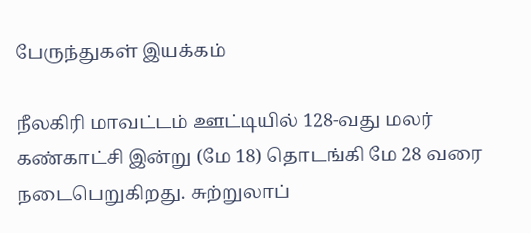பேருந்துகள் இயக்கம்

நீலகிரி மாவட்டம் ஊட்டியில் 128-வது மலர் கண்காட்சி இன்று (மே 18) தொடங்கி மே 28 வரை நடைபெறுகிறது. சுற்றுலாப்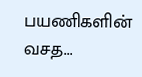பயணிகளின் வசத...